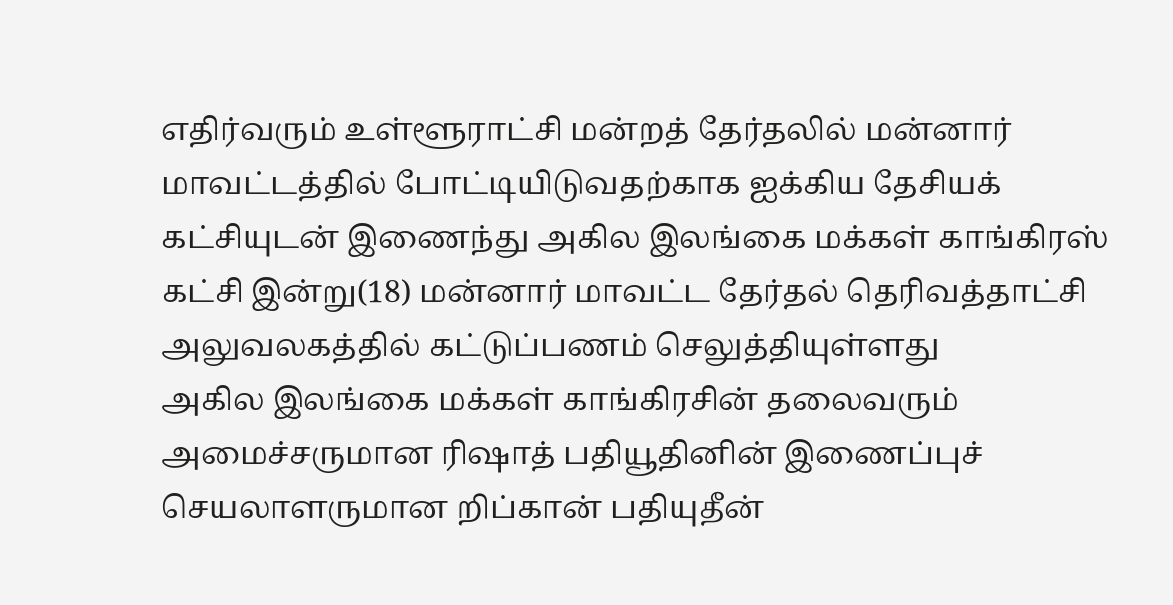எதிர்வரும் உள்ளூராட்சி மன்றத் தேர்தலில் மன்னார் மாவட்டத்தில் போட்டியிடுவதற்காக ஐக்கிய தேசியக் கட்சியுடன் இணைந்து அகில இலங்கை மக்கள் காங்கிரஸ் கட்சி இன்று(18) மன்னார் மாவட்ட தேர்தல் தெரிவத்தாட்சி அலுவலகத்தில் கட்டுப்பணம் செலுத்தியுள்ளது
அகில இலங்கை மக்கள் காங்கிரசின் தலைவரும் அமைச்சருமான ரிஷாத் பதியூதினின் இணைப்புச் செயலாளருமான றிப்கான் பதியுதீன்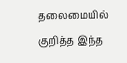தலைமையில் குறித்த இந்த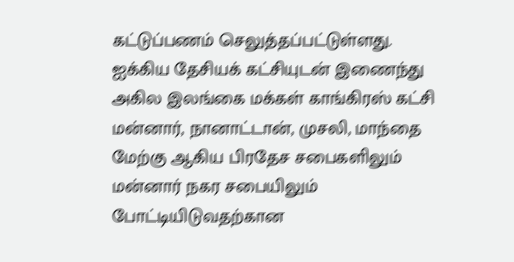கட்டுப்பணம் செலுத்தப்பட்டுள்ளது.
ஐக்கிய தேசியக் கட்சியுடன் இணைந்து அகில இலங்கை மக்கள் காங்கிரஸ் கட்சி மன்னார், நானாட்டான், முசலி, மாந்தை மேற்கு ஆகிய பிரதேச சபைகளிலும் மன்னார் நகர சபையிலும் போட்டியிடுவதற்கான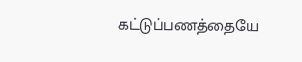கட்டுப்பணத்தையே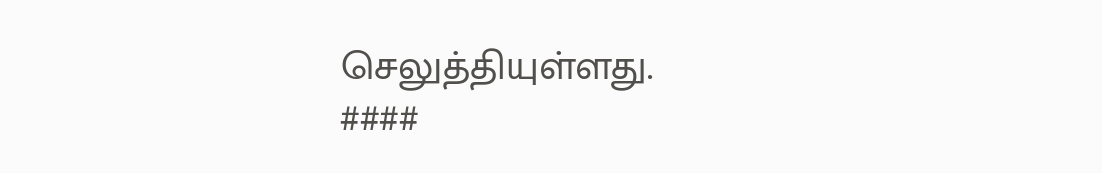செலுத்தியுள்ளது.
####